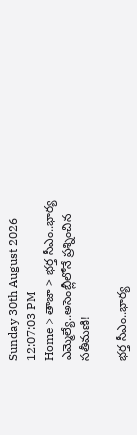Sunday 30th August 2026
12:07:03 PM
Home > తాజా > భర్త సీఎం..భార్య ఎమ్మెల్యే..అసెంబ్లీలోనే ప్రశ్నించిన సతీమణి!

భర్త సీఎం..భార్య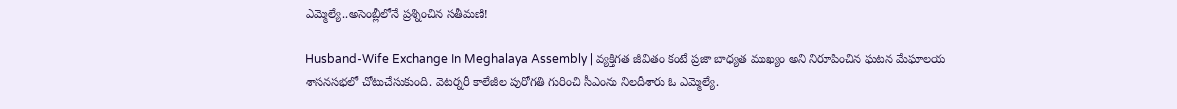ఎమ్మెల్యే..అసెంబ్లీలోనే ప్రశ్నించిన సతీమణి!

Husband-Wife Exchange In Meghalaya Assembly | వ్యక్తిగత జీవితం కంటే ప్రజా బాధ్యత ముఖ్యం అని నిరూపించిన ఘటన మేఘాలయ శాసనసభలో చోటుచేసుకుంది. వెటర్నరీ కాలేజీల పురోగతి గురించి సీఎంను నిలదీశారు ఓ ఎమ్మెల్యే.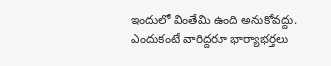ఇందులో వింతేమి ఉంది అనుకోవద్దు. ఎందుకంటే వారిద్దరూ భార్యాభర్తలు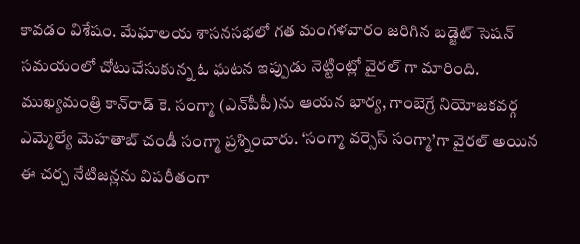కావడం విశేషం. మేఘాలయ శాసనసభలో గత మంగళవారం జరిగిన బడ్జెట్ సెషన్ సమయంలో చోటుచేసుకున్న ఓ ఘటన ఇప్పుడు నెట్టింట్లో వైరల్ గా మారింది. ముఖ్యమంత్రి కాన్‌రాడ్ కె. సంగ్మా (ఎన్‌పీపీ)ను ఆయన భార్య, గాంబెగ్రే నియోజకవర్గ ఎమ్మెల్యే మెహతాబ్ చండీ సంగ్మా ప్రశ్నించారు. ‘సంగ్మా వర్సెస్ సంగ్మా’గా వైరల్ అయిన ఈ చర్చ నేటిజన్లను విపరీతంగా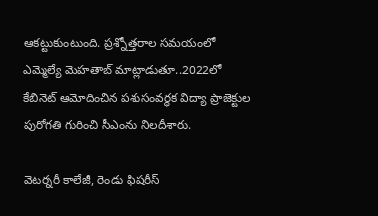ఆకట్టుకుంటుంది. ప్రశ్నోత్తరాల సమయంలో ఎమ్మెల్యే మెహతాబ్ మాట్లాడుతూ..2022లో కేబినెట్ ఆమోదించిన పశుసంవర్ధక విద్యా ప్రాజెక్టుల పురోగతి గురించి సీఎంను నిలదీశారు.

వెటర్నరీ కాలేజీ, రెండు ఫిషరీస్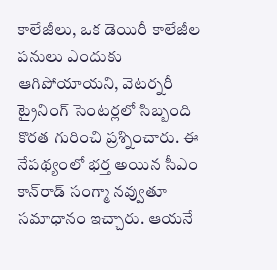కాలేజీలు, ఒక డెయిరీ కాలేజీల పనులు ఎందుకు ఆగిపోయాయని, వెటర్నరీ ట్రైనింగ్ సెంటర్లలో సిబ్బంది కొరత గురించి ప్రశ్నించారు. ఈ నేపథ్యంలో భర్త అయిన సీఎం కాన్‌రాడ్ సంగ్మా నవ్వుతూ సమాధానం ఇచ్చారు. ఆయనే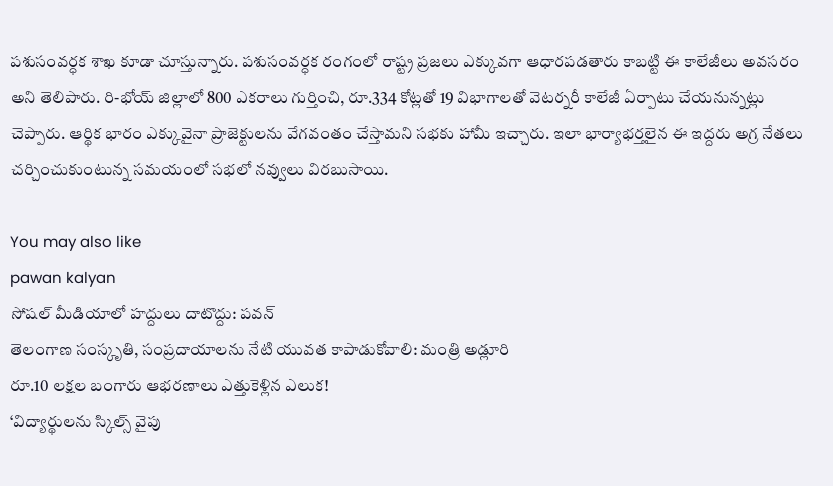పశుసంవర్ధక శాఖ కూడా చూస్తున్నారు. పశుసంవర్ధక రంగంలో రాష్ట్ర ప్రజలు ఎక్కువగా ఆధారపడతారు కాబట్టి ఈ కాలేజీలు అవసరం అని తెలిపారు. రి-భోయ్ జిల్లాలో 800 ఎకరాలు గుర్తించి, రూ.334 కోట్లతో 19 విభాగాలతో వెటర్నరీ కాలేజీ ఏర్పాటు చేయనున్నట్లు చెప్పారు. ఆర్థిక భారం ఎక్కువైనా ప్రాజెక్టులను వేగవంతం చేస్తామని సభకు హామీ ఇచ్చారు. ఇలా భార్యాభర్తలైన ఈ ఇద్దరు అగ్ర నేతలు చర్చించుకుంటున్న సమయంలో సభలో నవ్వులు విరబుసాయి.

You may also like
pawan kalyan
సోషల్ మీడియాలో హద్దులు దాటొద్దు: పవన్
తెలంగాణ సంస్కృతి, సంప్రదాయాలను నేటి యువత కాపాడుకోవాలి: మంత్రి అడ్లూరి
రూ.10 లక్షల బంగారు ఆభరణాలు ఎత్తుకెళ్లిన ఎలుక!
‘విద్యార్థులను స్కిల్స్ వైపు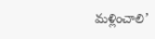మళ్లించాలి’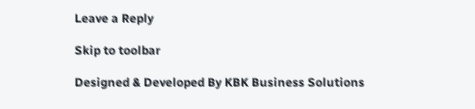Leave a Reply

Skip to toolbar

Designed & Developed By KBK Business Solutions